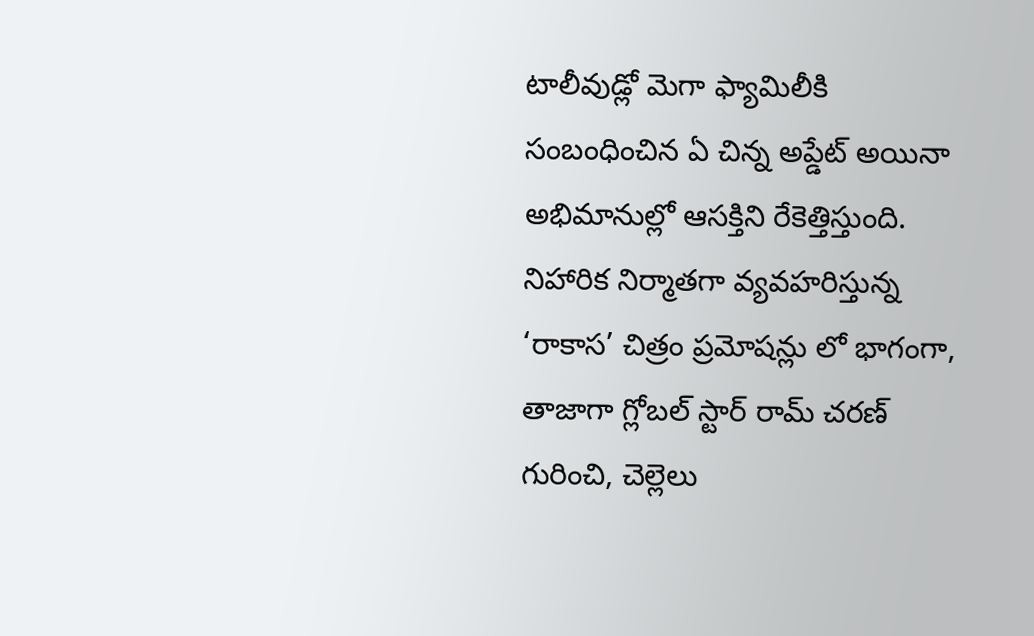టాలీవుడ్లో మెగా ఫ్యామిలీకి సంబంధించిన ఏ చిన్న అప్డేట్ అయినా అభిమానుల్లో ఆసక్తిని రేకెత్తిస్తుంది. నిహారిక నిర్మాతగా వ్యవహరిస్తున్న ‘రాకాస’ చిత్రం ప్రమోషన్లు లో భాగంగా, తాజాగా గ్లోబల్ స్టార్ రామ్ చరణ్ గురించి, చెల్లెలు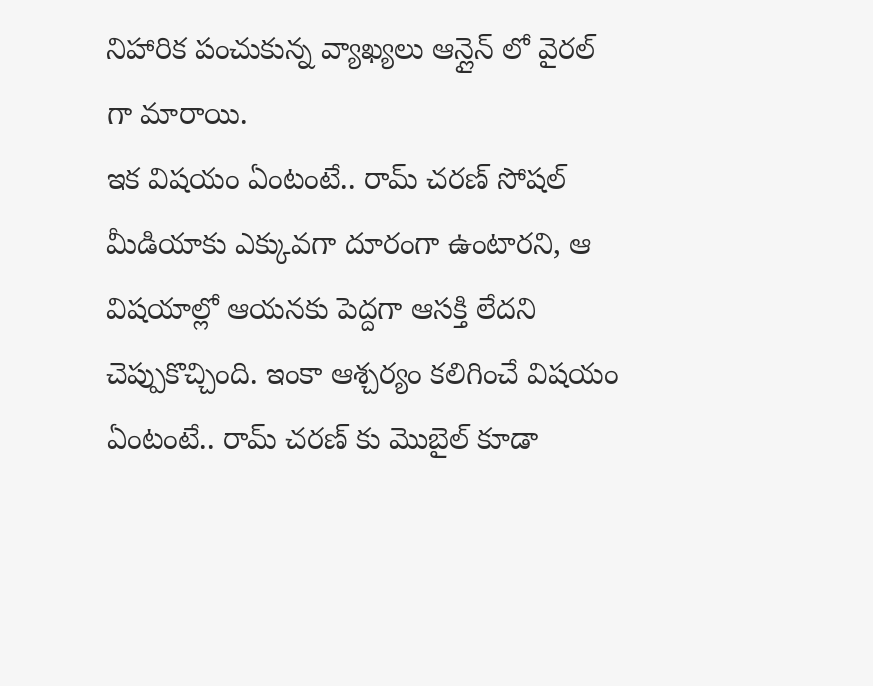నిహారిక పంచుకున్న వ్యాఖ్యలు ఆన్లైన్ లో వైరల్ గా మారాయి.
ఇక విషయం ఏంటంటే.. రామ్ చరణ్ సోషల్ మీడియాకు ఎక్కువగా దూరంగా ఉంటారని, ఆ విషయాల్లో ఆయనకు పెద్దగా ఆసక్తి లేదని చెప్పుకొచ్చింది. ఇంకా ఆశ్చర్యం కలిగించే విషయం ఏంటంటే.. రామ్ చరణ్ కు మొబైల్ కూడా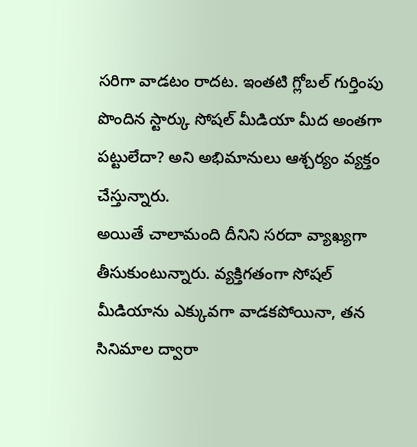సరిగా వాడటం రాదట. ఇంతటి గ్లోబల్ గుర్తింపు పొందిన స్టార్కు సోషల్ మీడియా మీద అంతగా పట్టులేదా? అని అభిమానులు ఆశ్చర్యం వ్యక్తం చేస్తున్నారు.
అయితే చాలామంది దీనిని సరదా వ్యాఖ్యగా తీసుకుంటున్నారు. వ్యక్తిగతంగా సోషల్ మీడియాను ఎక్కువగా వాడకపోయినా, తన సినిమాల ద్వారా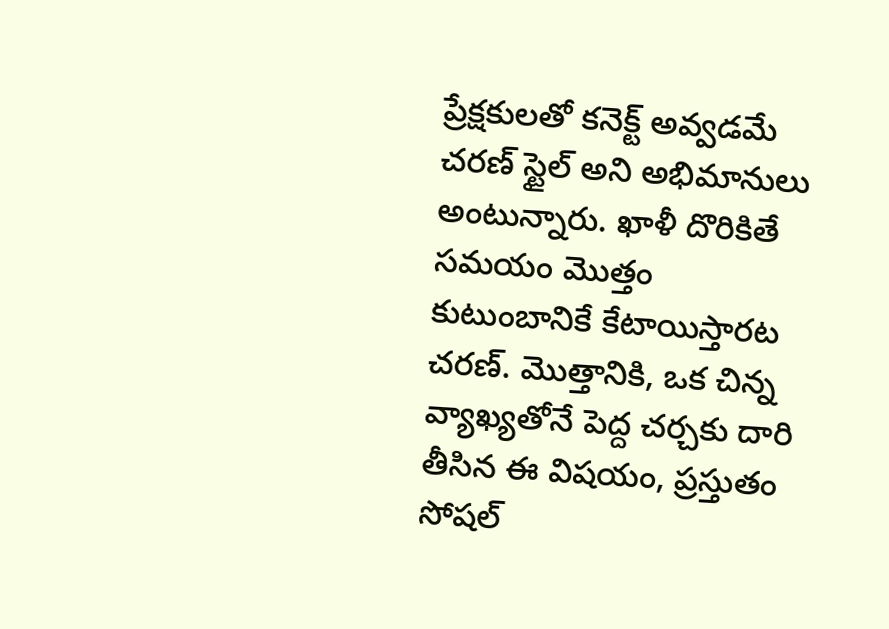ప్రేక్షకులతో కనెక్ట్ అవ్వడమే చరణ్ స్టైల్ అని అభిమానులు అంటున్నారు. ఖాళీ దొరికితే సమయం మొత్తం కుటుంబానికే కేటాయిస్తారట చరణ్. మొత్తానికి, ఒక చిన్న వ్యాఖ్యతోనే పెద్ద చర్చకు దారి తీసిన ఈ విషయం, ప్రస్తుతం సోషల్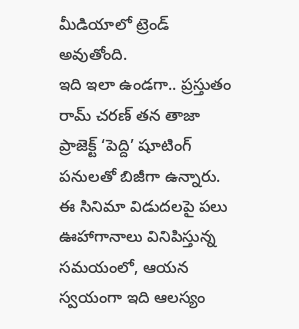మీడియాలో ట్రెండ్ అవుతోంది.
ఇది ఇలా ఉండగా.. ప్రస్తుతం రామ్ చరణ్ తన తాజా ప్రాజెక్ట్ ‘పెద్ది’ షూటింగ్ పనులతో బిజీగా ఉన్నారు. ఈ సినిమా విడుదలపై పలు ఊహాగానాలు వినిపిస్తున్న సమయంలో, ఆయన స్వయంగా ఇది ఆలస్యం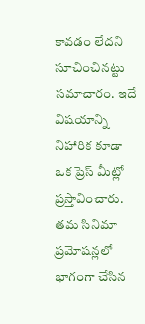కావడం లేదని సూచించినట్టు సమాచారం. ఇదే విషయాన్ని నిహారిక కూడా ఒక ప్రెస్ మీట్లో ప్రస్తావించారు. తమ సినిమా ప్రమోషన్లలో భాగంగా చేసిన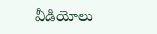వీడియోలు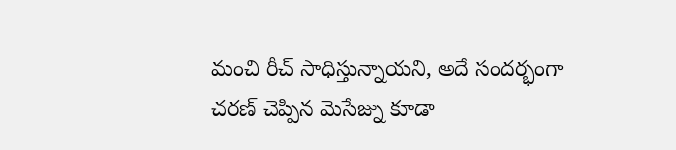మంచి రీచ్ సాధిస్తున్నాయని, అదే సందర్భంగా చరణ్ చెప్పిన మెసేజ్ను కూడా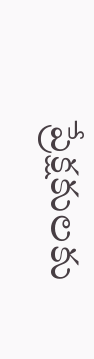ప్రేక్షకులకు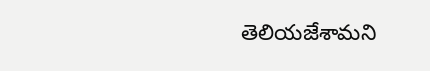తెలియజేశామని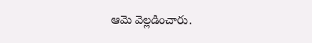ఆమె వెల్లడించారు.